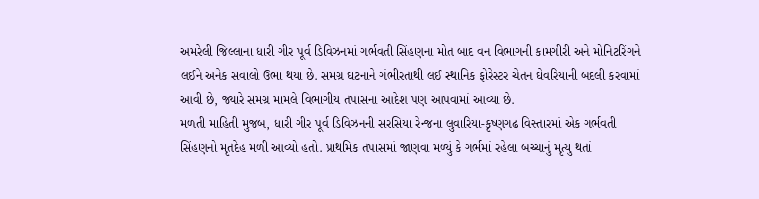અમરેલી જિલ્લાના ધારી ગીર પૂર્વ ડિવિઝનમાં ગર્ભવતી સિંહણના મોત બાદ વન વિભાગની કામગીરી અને મોનિટરિંગને લઈને અનેક સવાલો ઉભા થયા છે. સમગ્ર ઘટનાને ગંભીરતાથી લઈ સ્થાનિક ફોરેસ્ટર ચેતન ઘેવરિયાની બદલી કરવામાં આવી છે, જ્યારે સમગ્ર મામલે વિભાગીય તપાસના આદેશ પણ આપવામાં આવ્યા છે.
મળતી માહિતી મુજબ, ધારી ગીર પૂર્વ ડિવિઝનની સરસિયા રેન્જના લુવારિયા-કૃષ્ણગઢ વિસ્તારમાં એક ગર્ભવતી સિંહણનો મૃતદેહ મળી આવ્યો હતો. પ્રાથમિક તપાસમાં જાણવા મળ્યું કે ગર્ભમાં રહેલા બચ્ચાનું મૃત્યુ થતાં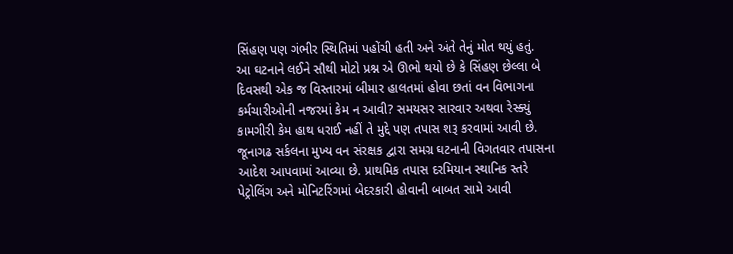સિંહણ પણ ગંભીર સ્થિતિમાં પહોંચી હતી અને અંતે તેનું મોત થયું હતું.
આ ઘટનાને લઈને સૌથી મોટો પ્રશ્ન એ ઊભો થયો છે કે સિંહણ છેલ્લા બે દિવસથી એક જ વિસ્તારમાં બીમાર હાલતમાં હોવા છતાં વન વિભાગના કર્મચારીઓની નજરમાં કેમ ન આવી? સમયસર સારવાર અથવા રેસ્ક્યું કામગીરી કેમ હાથ ધરાઈ નહીં તે મુદ્દે પણ તપાસ શરૂ કરવામાં આવી છે.
જૂનાગઢ સર્કલના મુખ્ય વન સંરક્ષક દ્વારા સમગ્ર ઘટનાની વિગતવાર તપાસના આદેશ આપવામાં આવ્યા છે. પ્રાથમિક તપાસ દરમિયાન સ્થાનિક સ્તરે પેટ્રોલિંગ અને મોનિટરિંગમાં બેદરકારી હોવાની બાબત સામે આવી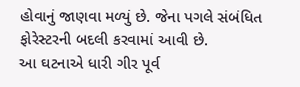હોવાનું જાણવા મળ્યું છે. જેના પગલે સંબંધિત ફોરેસ્ટરની બદલી કરવામાં આવી છે.
આ ઘટનાએ ધારી ગીર પૂર્વ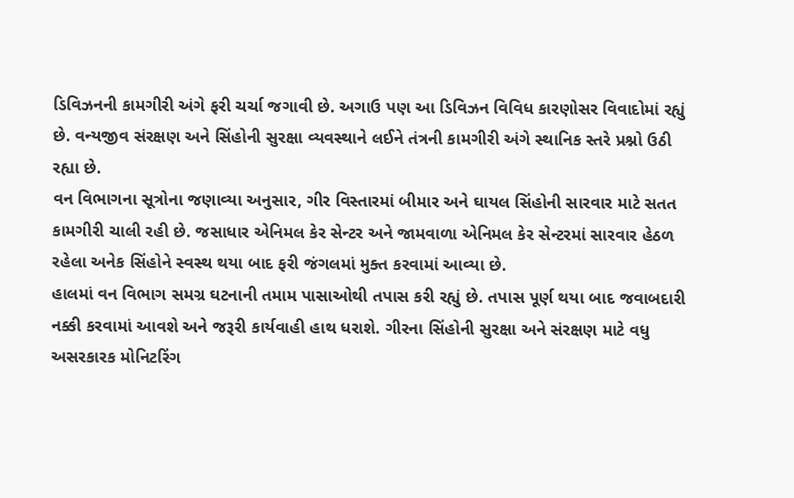ડિવિઝનની કામગીરી અંગે ફરી ચર્ચા જગાવી છે. અગાઉ પણ આ ડિવિઝન વિવિધ કારણોસર વિવાદોમાં રહ્યું છે. વન્યજીવ સંરક્ષણ અને સિંહોની સુરક્ષા વ્યવસ્થાને લઈને તંત્રની કામગીરી અંગે સ્થાનિક સ્તરે પ્રશ્નો ઉઠી રહ્યા છે.
વન વિભાગના સૂત્રોના જણાવ્યા અનુસાર, ગીર વિસ્તારમાં બીમાર અને ઘાયલ સિંહોની સારવાર માટે સતત કામગીરી ચાલી રહી છે. જસાધાર એનિમલ કેર સેન્ટર અને જામવાળા એનિમલ કેર સેન્ટરમાં સારવાર હેઠળ રહેલા અનેક સિંહોને સ્વસ્થ થયા બાદ ફરી જંગલમાં મુક્ત કરવામાં આવ્યા છે.
હાલમાં વન વિભાગ સમગ્ર ઘટનાની તમામ પાસાઓથી તપાસ કરી રહ્યું છે. તપાસ પૂર્ણ થયા બાદ જવાબદારી નક્કી કરવામાં આવશે અને જરૂરી કાર્યવાહી હાથ ધરાશે. ગીરના સિંહોની સુરક્ષા અને સંરક્ષણ માટે વધુ અસરકારક મોનિટરિંગ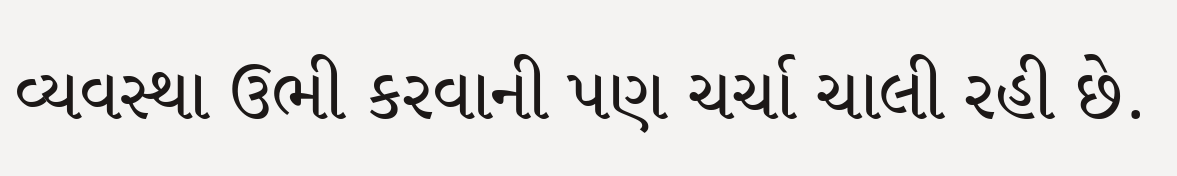વ્યવસ્થા ઉભી કરવાની પણ ચર્ચા ચાલી રહી છે.